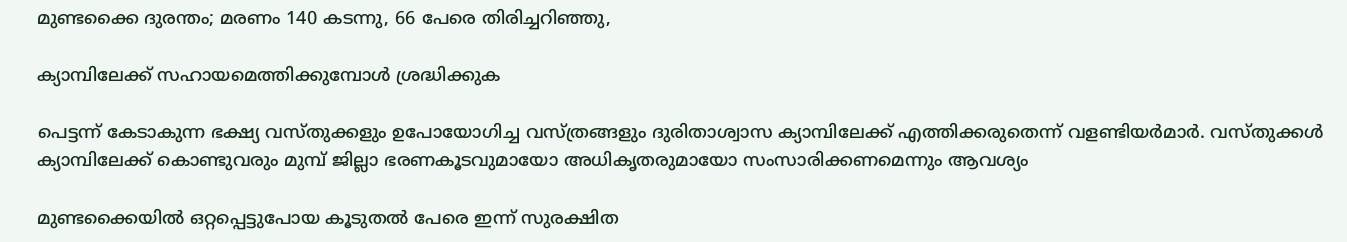മുണ്ടക്കൈ ദുരന്തം; മരണം 140 കടന്നു, 66 പേരെ തിരിച്ചറിഞ്ഞു,

ക്യാമ്പിലേക്ക് സഹായമെത്തിക്കുമ്പോൾ ശ്രദ്ധിക്കുക

പെട്ടന്ന് കേടാകുന്ന ഭക്ഷ്യ വസ്തുക്കളും ഉപോയോഗിച്ച വസ്ത്രങ്ങളും ദുരിതാശ്വാസ ക്യാമ്പിലേക്ക് എത്തിക്കരുതെന്ന് വളണ്ടിയർമാർ. വസ്തുക്കൾ ക്യാമ്പിലേക്ക് കൊണ്ടുവരും മുമ്പ് ജില്ലാ ഭരണകൂടവുമായോ അധികൃതരുമായോ സംസാരിക്കണമെന്നും ആവശ്യം

മുണ്ടക്കൈയിൽ ഒറ്റപ്പെട്ടുപോയ കൂടുതൽ പേരെ ഇന്ന് സുരക്ഷിത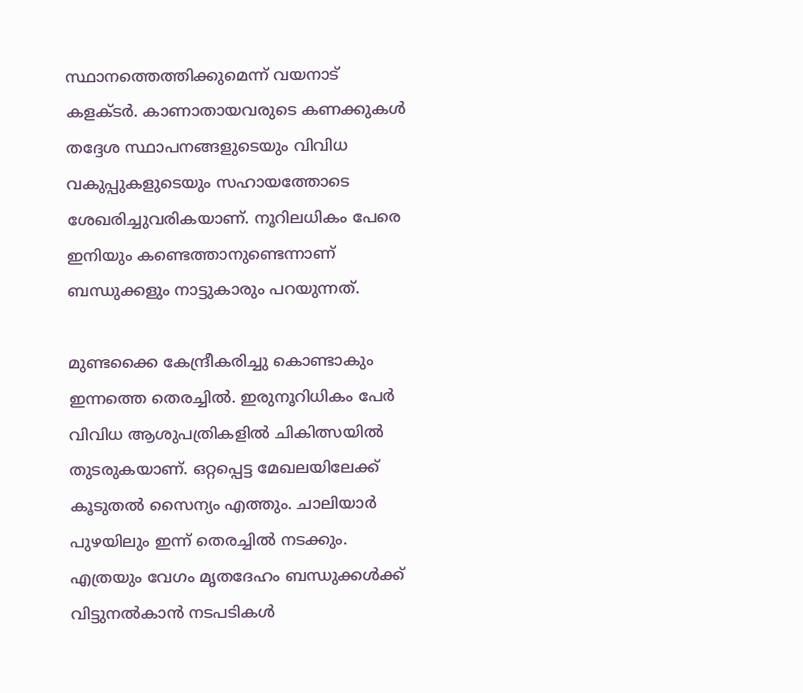സ്ഥാനത്തെത്തിക്കുമെന്ന് വയനാട് കളക്ടർ. കാണാതായവരുടെ കണക്കുകൾ തദ്ദേശ സ്ഥാപനങ്ങളുടെയും വിവിധ വകുപ്പുകളുടെയും സഹായത്തോടെ ശേഖരിച്ചുവരികയാണ്. നൂറിലധികം പേരെ ഇനിയും കണ്ടെത്താനുണ്ടെന്നാണ് ബന്ധുക്കളും നാട്ടുകാരും പറയുന്നത്.

മുണ്ടക്കൈ കേന്ദ്രീകരിച്ചു കൊണ്ടാകും ഇന്നത്തെ തെരച്ചിൽ. ഇരുനൂറിധികം പേർ വിവിധ ആശുപത്രികളിൽ ചികിത്സയിൽ തുടരുകയാണ്. ഒറ്റപ്പെട്ട മേഖലയിലേക്ക് കൂടുതൽ സൈന്യം എത്തും. ചാലിയാർ പുഴയിലും ഇന്ന് തെരച്ചിൽ നടക്കും. എത്രയും വേഗം മൃതദേഹം ബന്ധുക്കൾക്ക് വിട്ടുനൽകാൻ നടപടികൾ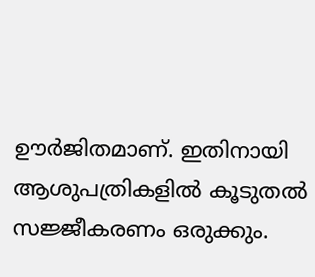ഊർജിതമാണ്. ഇതിനായി ആശുപത്രികളിൽ കൂടുതൽ സജ്ജീകരണം ഒരുക്കും.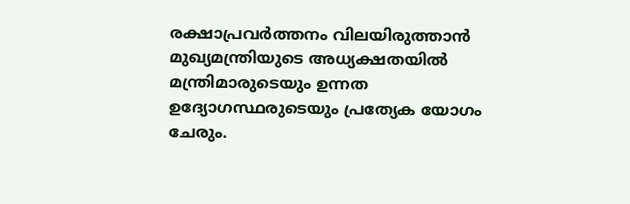രക്ഷാപ്രവർത്തനം വിലയിരുത്താൻ മുഖ്യമന്ത്രിയുടെ അധ്യക്ഷതയിൽ മന്ത്രിമാരുടെയും ഉന്നത ഉദ്യോഗസ്ഥരുടെയും പ്രത്യേക യോഗം ചേരും.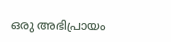ഒരു അഭിപ്രായം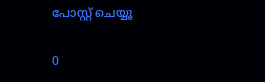പോസ്റ്റ് ചെയ്യൂ

0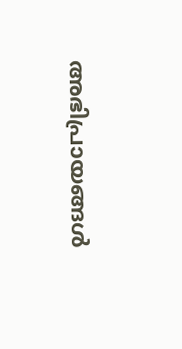അഭിപ്രായങ്ങള്‍